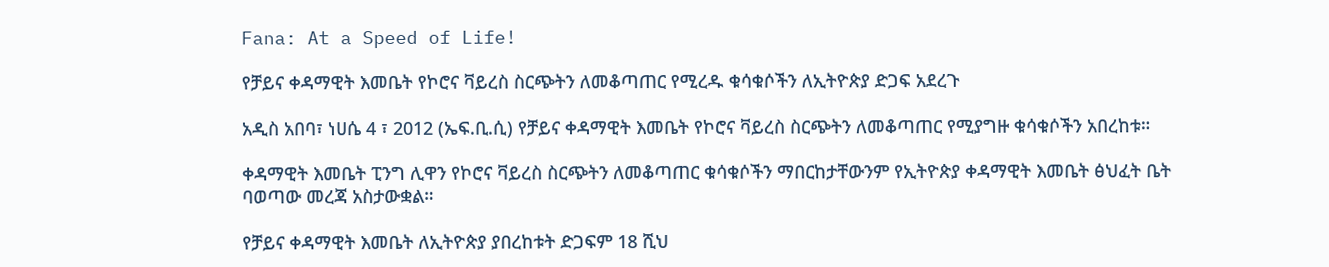Fana: At a Speed of Life!

የቻይና ቀዳማዊት እመቤት የኮሮና ቫይረስ ስርጭትን ለመቆጣጠር የሚረዱ ቁሳቁሶችን ለኢትዮጵያ ድጋፍ አደረጉ

አዲስ አበባ፣ ነሀሴ 4 ፣ 2012 (ኤፍ.ቢ.ሲ) የቻይና ቀዳማዊት እመቤት የኮሮና ቫይረስ ስርጭትን ለመቆጣጠር የሚያግዙ ቁሳቁሶችን አበረከቱ።

ቀዳማዊት እመቤት ፒንግ ሊዋን የኮሮና ቫይረስ ስርጭትን ለመቆጣጠር ቁሳቁሶችን ማበርከታቸውንም የኢትዮጵያ ቀዳማዊት እመቤት ፅህፈት ቤት ባወጣው መረጃ አስታውቋል።

የቻይና ቀዳማዊት እመቤት ለኢትዮጵያ ያበረከቱት ድጋፍም 18 ሺህ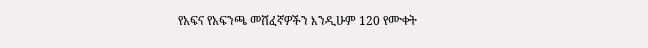የአፍና የአፍንጫ መሸፈኛዎችን እንዲሁም 120 የሙቀት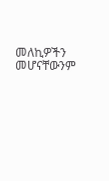መለኪዎችን መሆናቸውንም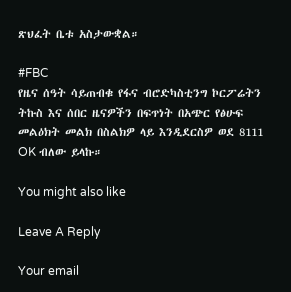ጽህፈት ቤቱ አስታውቋል።

#FBC
የዜና ሰዓት ሳይጠብቁ የፋና ብሮድካስቲንግ ኮርፖሬትን ትኩስ እና ሰበር ዜናዎችን በፍጥነት በአጭር የፅሁፍ መልዕክት መልክ በስልክዎ ላይ እንዲደርስዎ ወደ 8111 OK ብለው ይላኩ።

You might also like

Leave A Reply

Your email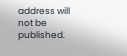address will not be published.